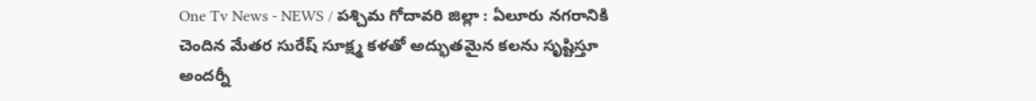One Tv News - NEWS / పశ్చిమ గోదావరి జిల్లా : ఏలూరు నగరానికి చెందిన మేతర సురేష్ సూక్ష్మ కళతో అద్భుతమైన కలను సృష్టిస్తూ అందర్నీ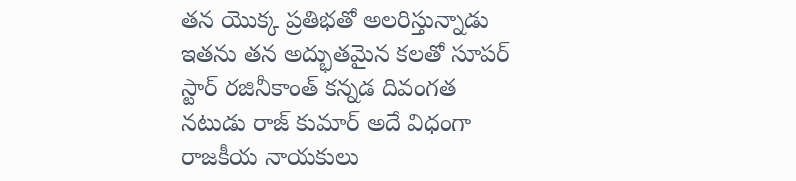తన యొక్క ప్రతిభతో అలరిస్తున్నాడు ఇతను తన అద్భుతమైన కలతో సూపర్ స్టార్ రజినీకాంత్ కన్నడ దివంగత నటుడు రాజ్ కుమార్ అదే విధంగా రాజకీయ నాయకులు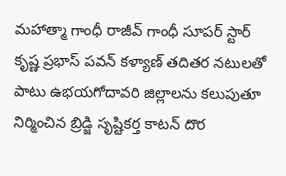మహాత్మా గాంధీ రాజీవ్ గాంధీ సూపర్ స్టార్ కృష్ణ ప్రభాస్ పవన్ కళ్యాణ్ తదితర నటులతో పాటు ఉభయగోదావరి జిల్లాలను కలుపుతూ నిర్మించిన బ్రిడ్జి సృష్టికర్త కాటన్ దొర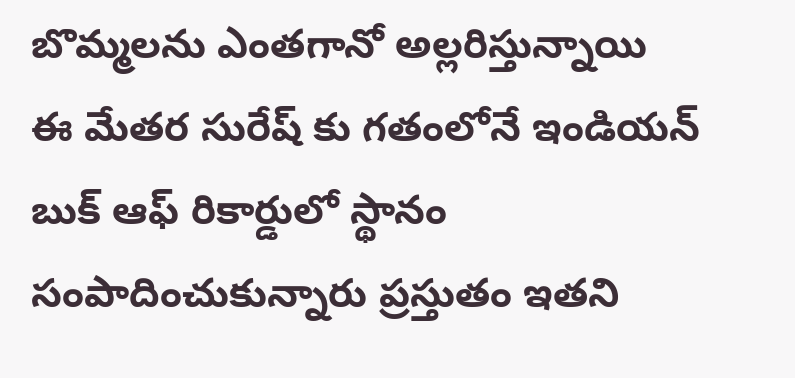బొమ్మలను ఎంతగానో అల్లరిస్తున్నాయి
ఈ మేతర సురేష్ కు గతంలోనే ఇండియన్ బుక్ ఆఫ్ రికార్డులో స్థానం సంపాదించుకున్నారు ప్రస్తుతం ఇతని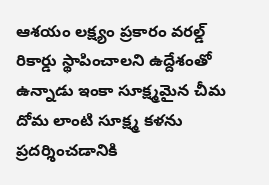ఆశయం లక్ష్యం ప్రకారం వరల్డ్ రికార్డు స్థాపించాలని ఉద్దేశంతో ఉన్నాడు ఇంకా సూక్ష్మమైన చీమ దోమ లాంటి సూక్ష్మ కళను ప్రదర్శించడానికి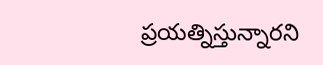ప్రయత్నిస్తున్నారని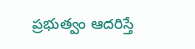ప్రభుత్వం ఆదరిస్తే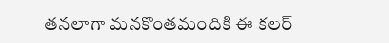తనలాగా మనకొంతమందికి ఈ కలర్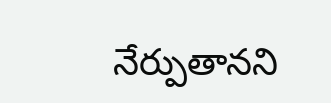నేర్పుతానని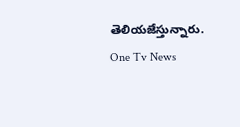తెలియజేస్తున్నారు.
One Tv News